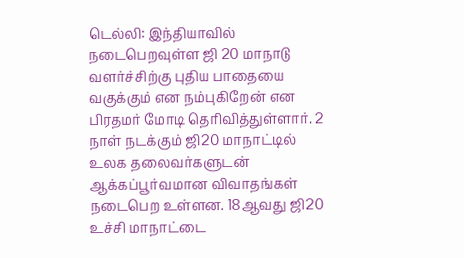டெல்லி: இந்தியாவில் நடைபெறவுள்ள ஜி 20 மாநாடு வளர்ச்சிற்கு புதிய பாதையை வகுக்கும் என நம்புகிறேன் என பிரதமர் மோடி தெரிவித்துள்ளார். 2 நாள் நடக்கும் ஜி20 மாநாட்டில் உலக தலைவர்களுடன் ஆக்கப்பூர்வமான விவாதங்கள் நடைபெற உள்ளன. 18ஆவது ஜி20 உச்சி மாநாட்டை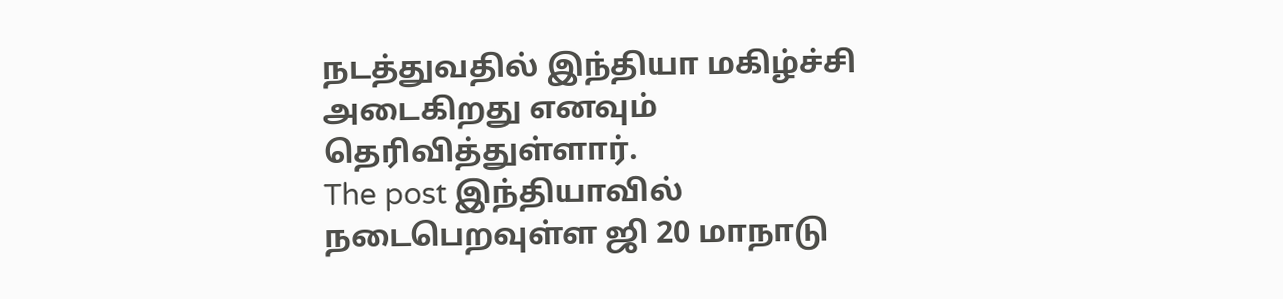நடத்துவதில் இந்தியா மகிழ்ச்சி அடைகிறது எனவும் தெரிவித்துள்ளார்.
The post இந்தியாவில் நடைபெறவுள்ள ஜி 20 மாநாடு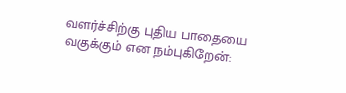வளர்ச்சிற்கு புதிய பாதையை வகுக்கும் என நம்புகிறேன்: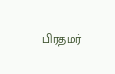பிரதமர்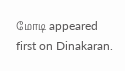மோடி appeared first on Dinakaran.